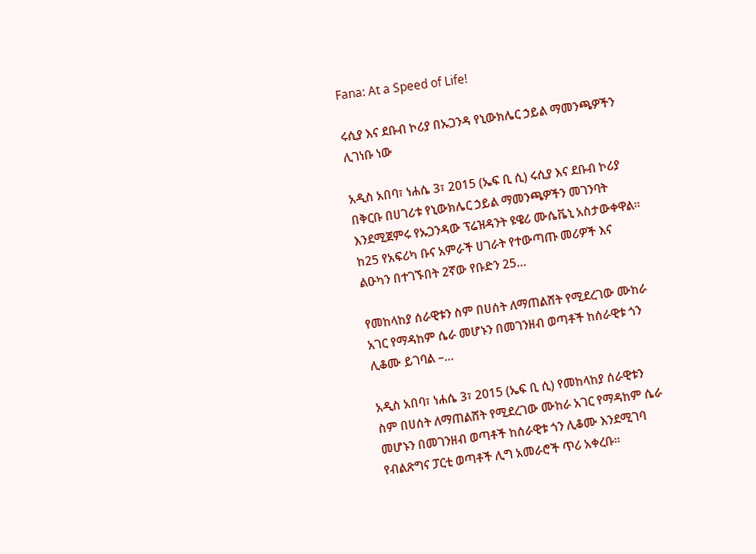Fana: At a Speed of Life!

ሩሲያ እና ደቡብ ኮሪያ በኡጋንዳ የኒውክሌር ኃይል ማመንጫዎችን ሊገነቡ ነው

አዲስ አበባ፣ ነሐሴ 3፣ 2015 (ኤፍ ቢ ሲ) ሩሲያ እና ደቡብ ኮሪያ በቅርቡ በሀገሪቱ የኒውክሌር ኃይል ማመንጫዎችን መገንባት እንደሚጀምሩ የኡጋንዳው ፕሬዝዳንት ዩዌሪ ሙሴቬኒ አስታውቀዋል። ከ25 የአፍሪካ ቡና አምራች ሀገራት የተውጣጡ መሪዎች እና ልዑካን በተገኙበት 2ኛው የቡድን 25…

የመከላከያ ሰራዊቱን ስም በሀሰት ለማጠልሸት የሚደረገው ሙከራ አገር የማዳከም ሴራ መሆኑን በመገንዘብ ወጣቶች ከሰራዊቱ ጎን ሊቆሙ ይገባል –…

አዲስ አበባ፣ ነሐሴ 3፣ 2015 (ኤፍ ቢ ሲ) የመከላከያ ሰራዊቱን ስም በሀሰት ለማጠልሸት የሚደረገው ሙከራ አገር የማዳከም ሴራ መሆኑን በመገንዘብ ወጣቶች ከሰራዊቱ ጎን ሊቆሙ እንደሚገባ የብልጽግና ፓርቲ ወጣቶች ሊግ አመራሮች ጥሪ አቀረቡ፡፡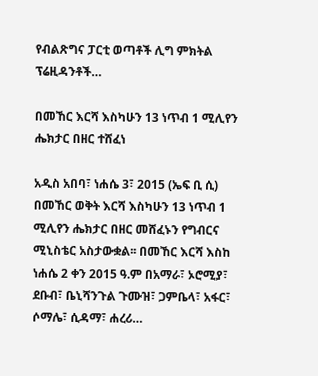የብልጽግና ፓርቲ ወጣቶች ሊግ ምክትል ፕሬዚዳንቶች…

በመኸር እርሻ እስካሁን 13 ነጥብ 1 ሚሊየን ሔክታር በዘር ተሸፈነ

አዲስ አበባ፣ ነሐሴ 3፣ 2015 (ኤፍ ቢ ሲ) በመኸር ወቅት እርሻ እስካሁን 13 ነጥብ 1 ሚሊየን ሔክታር በዘር መሸፈኑን የግብርና ሚኒስቴር አስታውቋል፡፡ በመኸር እርሻ እስከ ነሐሴ 2 ቀን 2015 ዓ.ም በአማራ፣ ኦሮሚያ፣ ደቡብ፣ ቤኒሻንጉል ጉሙዝ፣ ጋምቤላ፣ አፋር፣ ሶማሌ፣ ሲዳማ፣ ሐረሪ…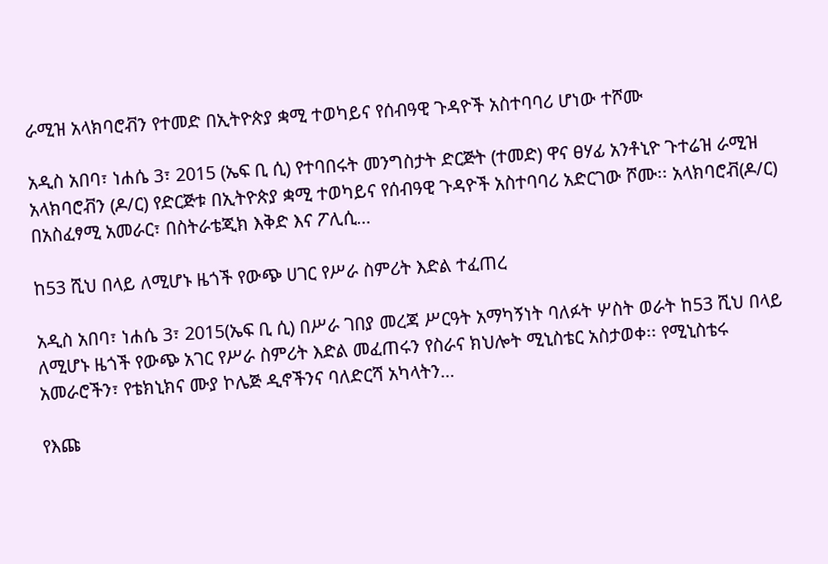ራሚዝ አላክባሮቭን የተመድ በኢትዮጵያ ቋሚ ተወካይና የሰብዓዊ ጉዳዮች አስተባባሪ ሆነው ተሾሙ

አዲስ አበባ፣ ነሐሴ 3፣ 2015 (ኤፍ ቢ ሲ) የተባበሩት መንግስታት ድርጅት (ተመድ) ዋና ፀሃፊ አንቶኒዮ ጉተሬዝ ራሚዝ አላክባሮቭን (ዶ/ር) የድርጅቱ በኢትዮጵያ ቋሚ ተወካይና የሰብዓዊ ጉዳዮች አስተባባሪ አድርገው ሾሙ፡፡ አላክባሮቭ(ዶ/ር) በአስፈፃሚ አመራር፣ በስትራቴጂክ እቅድ እና ፖሊሲ…

ከ53 ሺህ በላይ ለሚሆኑ ዜጎች የውጭ ሀገር የሥራ ስምሪት እድል ተፈጠረ

አዲስ አበባ፣ ነሐሴ 3፣ 2015(ኤፍ ቢ ሲ) በሥራ ገበያ መረጃ ሥርዓት አማካኝነት ባለፉት ሦስት ወራት ከ53 ሺህ በላይ ለሚሆኑ ዜጎች የውጭ አገር የሥራ ስምሪት እድል መፈጠሩን የስራና ክህሎት ሚኒስቴር አስታወቀ፡፡ የሚኒስቴሩ አመራሮችን፣ የቴክኒክና ሙያ ኮሌጅ ዲኖችንና ባለድርሻ አካላትን…

የእጩ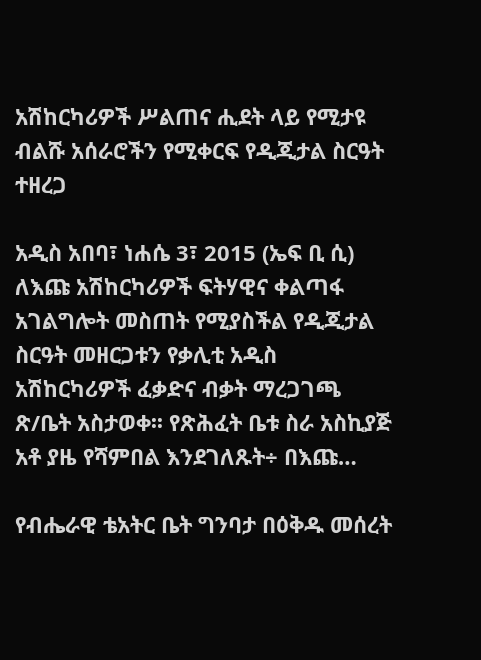አሽከርካሪዎች ሥልጠና ሒደት ላይ የሚታዩ ብልሹ አሰራሮችን የሚቀርፍ የዲጂታል ስርዓት ተዘረጋ

አዲስ አበባ፣ ነሐሴ 3፣ 2015 (ኤፍ ቢ ሲ) ለእጩ አሽከርካሪዎች ፍትሃዊና ቀልጣፋ አገልግሎት መስጠት የሚያስችል የዲጂታል ስርዓት መዘርጋቱን የቃሊቲ አዲስ አሽከርካሪዎች ፈቃድና ብቃት ማረጋገጫ ጽ/ቤት አስታወቀ፡፡ የጽሕፈት ቤቱ ስራ አስኪያጅ አቶ ያዜ የሻምበል እንደገለጹት÷ በእጩ…

የብሔራዊ ቴአትር ቤት ግንባታ በዕቅዱ መሰረት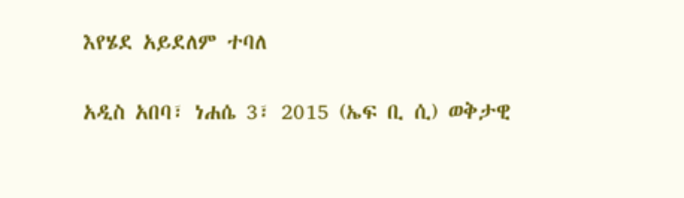እየሄደ አይደለም ተባለ

አዲስ አበባ፣ ነሐሴ 3፣ 2015 (ኤፍ ቢ ሲ) ወቅታዊ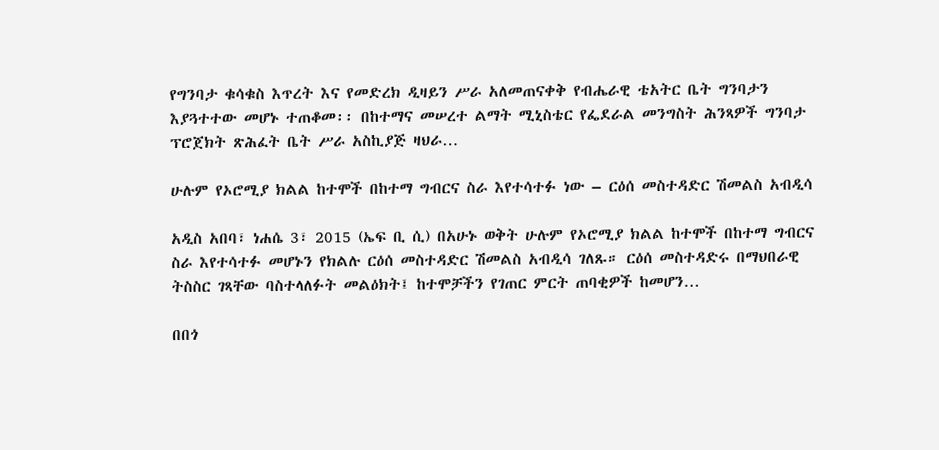የግንባታ ቁሳቁስ እጥረት እና የመድረክ ዲዛይን ሥራ አለመጠናቀቅ የብሔራዊ ቴአትር ቤት ግንባታን እያጓተተው መሆኑ ተጠቆመ፡፡ በከተማና መሠረተ ልማት ሚኒስቴር የፌደራል መንግስት ሕንጻዎች ግንባታ ፕሮጀክት ጽሕፈት ቤት ሥራ አስኪያጅ ዛህራ…

ሁሉም የኦሮሚያ ክልል ከተሞች በከተማ ግብርና ስራ እየተሳተፉ ነው – ርዕሰ መስተዳድር ሽመልስ አብዲሳ

አዲስ አበባ፣ ነሐሴ 3፣ 2015 (ኤፍ ቢ ሲ) በአሁኑ ወቅት ሁሉም የኦሮሚያ ክልል ከተሞች በከተማ ግብርና ስራ እየተሳተፉ መሆኑን የክልሉ ርዕሰ መስተዳድር ሽመልስ አብዲሳ ገለጹ። ርዕሰ መስተዳድሩ በማህበራዊ ትስስር ገጻቸው ባስተላለፉት መልዕክት፤ ከተሞቻችን የገጠር ምርት ጠባቂዎች ከመሆን…

በበጎ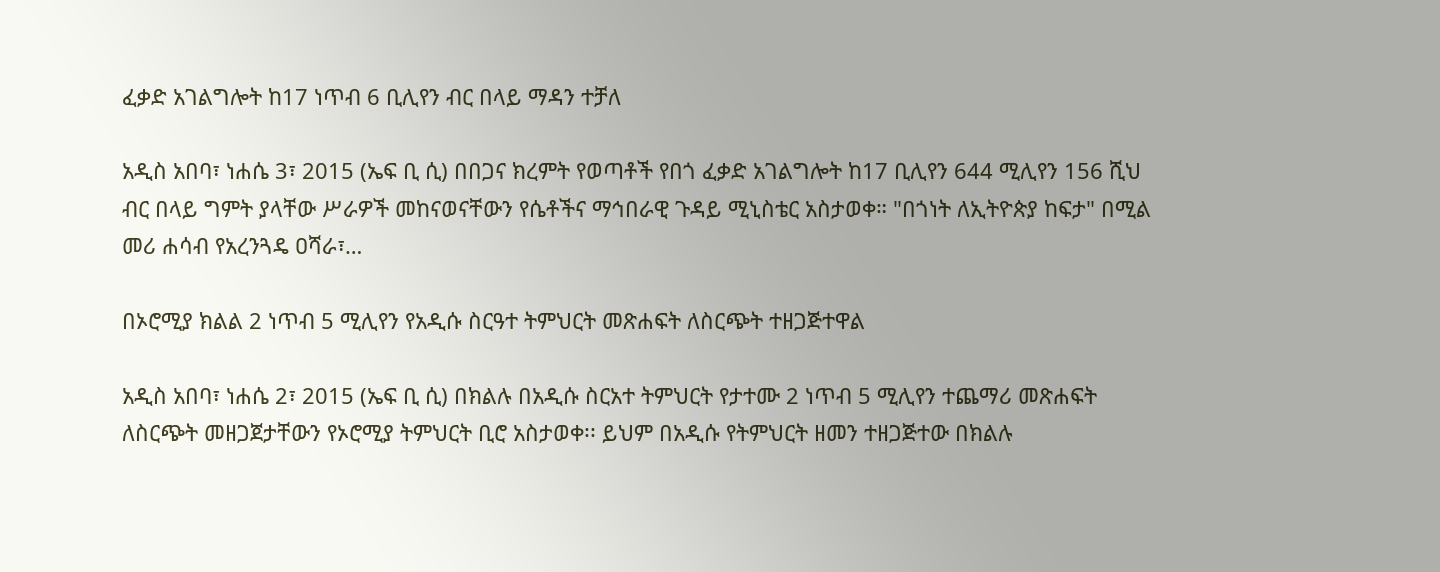ፈቃድ አገልግሎት ከ17 ነጥብ 6 ቢሊየን ብር በላይ ማዳን ተቻለ

አዲስ አበባ፣ ነሐሴ 3፣ 2015 (ኤፍ ቢ ሲ) በበጋና ክረምት የወጣቶች የበጎ ፈቃድ አገልግሎት ከ17 ቢሊየን 644 ሚሊየን 156 ሺህ ብር በላይ ግምት ያላቸው ሥራዎች መከናወናቸውን የሴቶችና ማኅበራዊ ጉዳይ ሚኒስቴር አስታወቀ። "በጎነት ለኢትዮጵያ ከፍታ" በሚል መሪ ሐሳብ የአረንጓዴ ዐሻራ፣…

በኦሮሚያ ክልል 2 ነጥብ 5 ሚሊየን የአዲሱ ስርዓተ ትምህርት መጽሐፍት ለስርጭት ተዘጋጅተዋል

አዲስ አበባ፣ ነሐሴ 2፣ 2015 (ኤፍ ቢ ሲ) በክልሉ በአዲሱ ስርአተ ትምህርት የታተሙ 2 ነጥብ 5 ሚሊየን ተጨማሪ መጽሐፍት ለስርጭት መዘጋጀታቸውን የኦሮሚያ ትምህርት ቢሮ አስታወቀ፡፡ ይህም በአዲሱ የትምህርት ዘመን ተዘጋጅተው በክልሉ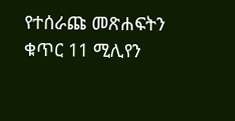የተሰራጩ መጽሐፍትን ቁጥር 11 ሚሊየን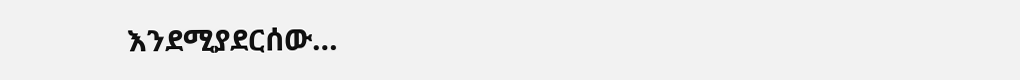እንደሚያደርሰው…